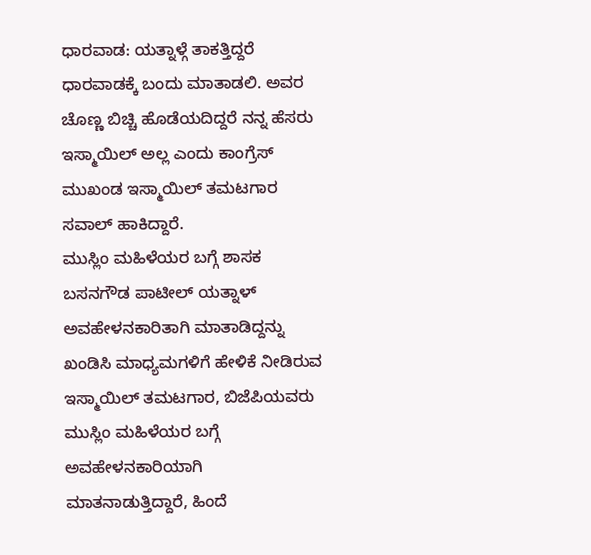ಧಾರವಾಡ: ಯತ್ನಾಳ್ಗೆ ತಾಕತ್ತಿದ್ದರೆ ಧಾರವಾಡಕ್ಕೆ ಬಂದು ಮಾತಾಡಲಿ. ಅವರ ಚೊಣ್ಣ ಬಿಚ್ಚಿ ಹೊಡೆಯದಿದ್ದರೆ ನನ್ನ ಹೆಸರು ಇಸ್ಮಾಯಿಲ್ ಅಲ್ಲ ಎಂದು ಕಾಂಗ್ರೆಸ್ ಮುಖಂಡ ಇಸ್ಮಾಯಿಲ್ ತಮಟಗಾರ ಸವಾಲ್ ಹಾಕಿದ್ದಾರೆ.
ಮುಸ್ಲಿಂ ಮಹಿಳೆಯರ ಬಗ್ಗೆ ಶಾಸಕ ಬಸನಗೌಡ ಪಾಟೀಲ್ ಯತ್ನಾಳ್ ಅವಹೇಳನಕಾರಿತಾಗಿ ಮಾತಾಡಿದ್ದನ್ನು ಖಂಡಿಸಿ ಮಾಧ್ಯಮಗಳಿಗೆ ಹೇಳಿಕೆ ನೀಡಿರುವ ಇಸ್ಮಾಯಿಲ್ ತಮಟಗಾರ, ಬಿಜೆಪಿಯವರು ಮುಸ್ಲಿಂ ಮಹಿಳೆಯರ ಬಗ್ಗೆ ಅವಹೇಳನಕಾರಿಯಾಗಿ ಮಾತನಾಡುತ್ತಿದ್ದಾರೆ, ಹಿಂದೆ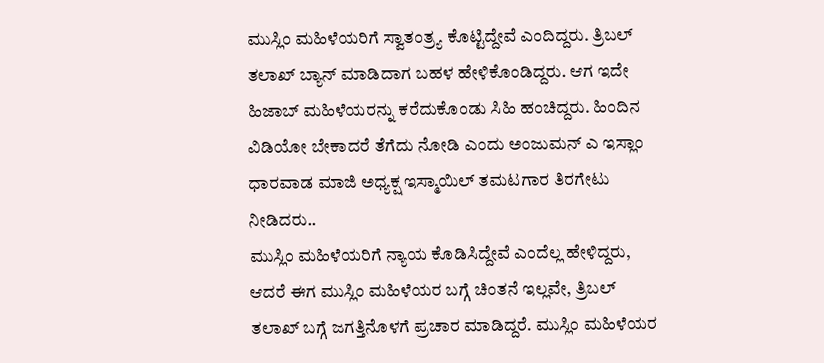ಮುಸ್ಲಿಂ ಮಹಿಳೆಯರಿಗೆ ಸ್ವಾತಂತ್ರ್ಯ ಕೊಟ್ಟಿದ್ದೇವೆ ಎಂದಿದ್ದರು. ತ್ರಿಬಲ್ ತಲಾಖ್ ಬ್ಯಾನ್ ಮಾಡಿದಾಗ ಬಹಳ ಹೇಳಿಕೊಂಡಿದ್ದರು. ಆಗ ಇದೇ ಹಿಜಾಬ್ ಮಹಿಳೆಯರನ್ನು ಕರೆದುಕೊಂಡು ಸಿಹಿ ಹಂಚಿದ್ದರು. ಹಿಂದಿನ ವಿಡಿಯೋ ಬೇಕಾದರೆ ತೆಗೆದು ನೋಡಿ ಎಂದು ಅಂಜುಮನ್ ಎ ಇಸ್ಲಾಂ ಧಾರವಾಡ ಮಾಜಿ ಅಧ್ಯಕ್ಷ ಇಸ್ಮಾಯಿಲ್ ತಮಟಗಾರ ತಿರಗೇಟು ನೀಡಿದರು..
ಮುಸ್ಲಿಂ ಮಹಿಳೆಯರಿಗೆ ನ್ಯಾಯ ಕೊಡಿಸಿದ್ದೇವೆ ಎಂದೆಲ್ಲ ಹೇಳಿದ್ದರು, ಆದರೆ ಈಗ ಮುಸ್ಲಿಂ ಮಹಿಳೆಯರ ಬಗ್ಗೆ ಚಿಂತನೆ ಇಲ್ಲವೇ, ತ್ರಿಬಲ್ ತಲಾಖ್ ಬಗ್ಗೆ ಜಗತ್ತಿನೊಳಗೆ ಪ್ರಚಾರ ಮಾಡಿದ್ದರೆ. ಮುಸ್ಲಿಂ ಮಹಿಳೆಯರ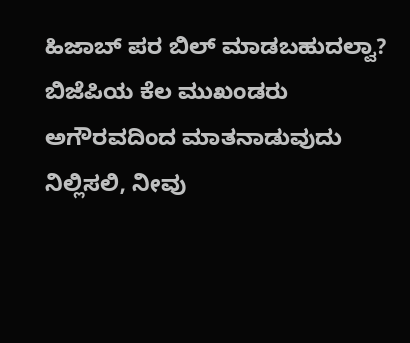ಹಿಜಾಬ್ ಪರ ಬಿಲ್ ಮಾಡಬಹುದಲ್ವಾ? ಬಿಜೆಪಿಯ ಕೆಲ ಮುಖಂಡರು ಅಗೌರವದಿಂದ ಮಾತನಾಡುವುದು ನಿಲ್ಲಿಸಲಿ, ನೀವು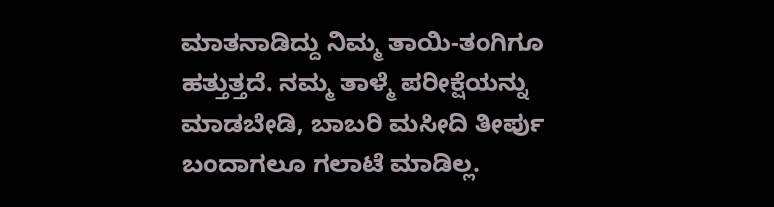ಮಾತನಾಡಿದ್ದು ನಿಮ್ಮ ತಾಯಿ-ತಂಗಿಗೂ ಹತ್ತುತ್ತದೆ. ನಮ್ಮ ತಾಳ್ಮೆ ಪರೀಕ್ಷೆಯನ್ನು ಮಾಡಬೇಡಿ, ಬಾಬರಿ ಮಸೀದಿ ತೀರ್ಪು ಬಂದಾಗಲೂ ಗಲಾಟೆ ಮಾಡಿಲ್ಲ.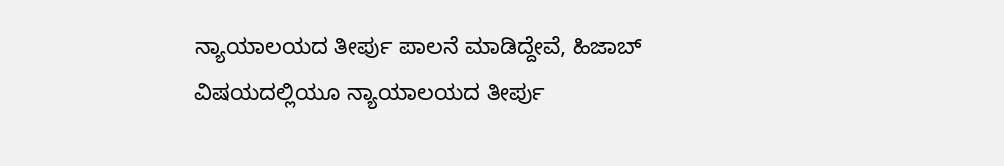ನ್ಯಾಯಾಲಯದ ತೀರ್ಪು ಪಾಲನೆ ಮಾಡಿದ್ದೇವೆ, ಹಿಜಾಬ್ ವಿಷಯದಲ್ಲಿಯೂ ನ್ಯಾಯಾಲಯದ ತೀರ್ಪು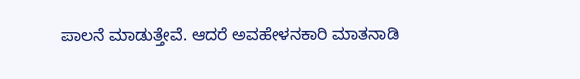ಪಾಲನೆ ಮಾಡುತ್ತೇವೆ. ಆದರೆ ಅವಹೇಳನಕಾರಿ ಮಾತನಾಡಿ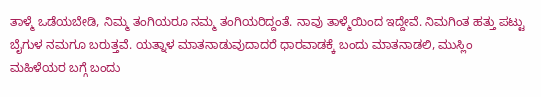ತಾಳ್ಮೆ ಒಡೆಯಬೇಡಿ, ನಿಮ್ಮ ತಂಗಿಯರೂ ನಮ್ಮ ತಂಗಿಯರಿದ್ದಂತೆ. ನಾವು ತಾಳ್ಮೆಯಿಂದ ಇದ್ದೇವೆ. ನಿಮಗಿಂತ ಹತ್ತು ಪಟ್ಟು ಬೈಗುಳ ನಮಗೂ ಬರುತ್ತವೆ. ಯತ್ನಾಳ ಮಾತನಾಡುವುದಾದರೆ ಧಾರವಾಡಕ್ಕೆ ಬಂದು ಮಾತನಾಡಲಿ, ಮುಸ್ಲಿಂ ಮಹಿಳೆಯರ ಬಗ್ಗೆ ಬಂದು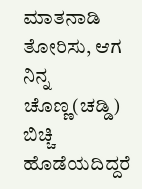ಮಾತನಾಡಿ ತೋರಿಸು, ಆಗ ನಿನ್ನ ಚೊಣ್ಣ(ಚಡ್ಡಿ) ಬಿಚ್ಚಿ ಹೊಡೆಯದಿದ್ದರೆ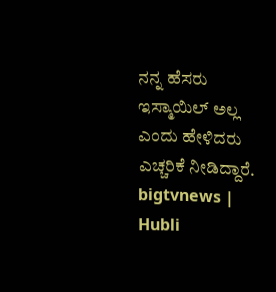ನನ್ನ ಹೆಸರು ಇಸ್ಮಾಯಿಲ್ ಅಲ್ಲ ಎಂದು ಹೇಳಿದರು ಎಚ್ಚರಿಕೆ ನೀಡಿದ್ದಾರೆ.
bigtvnews | Hubli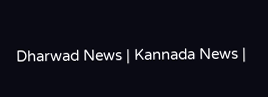Dharwad News | Kannada News |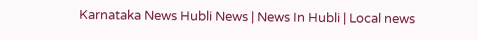Karnataka News Hubli News | News In Hubli | Local news